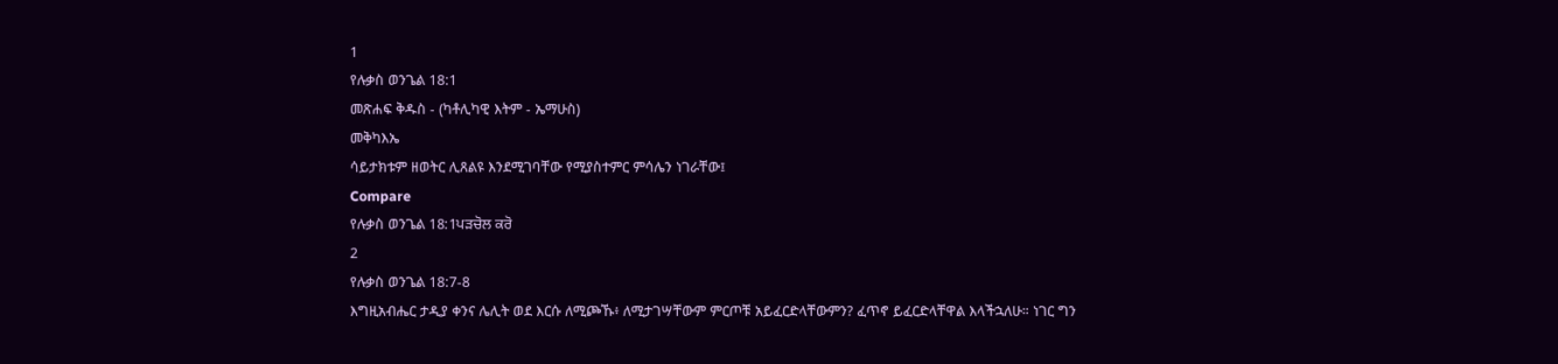1
የሉቃስ ወንጌል 18:1
መጽሐፍ ቅዱስ - (ካቶሊካዊ እትም - ኤማሁስ)
መቅካእኤ
ሳይታክቱም ዘወትር ሊጸልዩ እንደሚገባቸው የሚያስተምር ምሳሌን ነገራቸው፤
Compare
የሉቃስ ወንጌል 18:1ਪੜਚੋਲ ਕਰੋ
2
የሉቃስ ወንጌል 18:7-8
እግዚአብሔር ታዲያ ቀንና ሌሊት ወደ እርሱ ለሚጮኹ፥ ለሚታገሣቸውም ምርጦቹ አይፈርድላቸውምን? ፈጥኖ ይፈርድላቸዋል እላችኋለሁ። ነገር ግን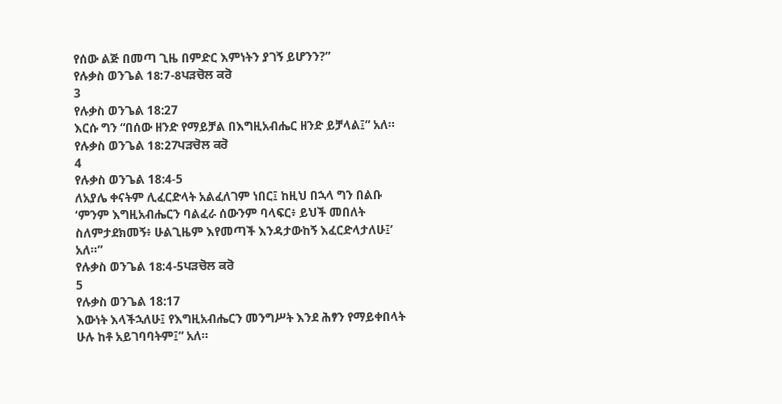የሰው ልጅ በመጣ ጊዜ በምድር እምነትን ያገኝ ይሆንን?”
የሉቃስ ወንጌል 18:7-8ਪੜਚੋਲ ਕਰੋ
3
የሉቃስ ወንጌል 18:27
እርሱ ግን “በሰው ዘንድ የማይቻል በእግዚአብሔር ዘንድ ይቻላል፤” አለ።
የሉቃስ ወንጌል 18:27ਪੜਚੋਲ ਕਰੋ
4
የሉቃስ ወንጌል 18:4-5
ለአያሌ ቀናትም ሊፈርድላት አልፈለገም ነበር፤ ከዚህ በኋላ ግን በልቡ ‘ምንም እግዚአብሔርን ባልፈራ ሰውንም ባላፍር፥ ይህች መበለት ስለምታደክመኝ፥ ሁልጊዜም እየመጣች እንዳታውከኝ እፈርድላታለሁ፤’ አለ።”
የሉቃስ ወንጌል 18:4-5ਪੜਚੋਲ ਕਰੋ
5
የሉቃስ ወንጌል 18:17
እውነት እላችኋለሁ፤ የእግዚአብሔርን መንግሥት እንደ ሕፃን የማይቀበላት ሁሉ ከቶ አይገባባትም፤” አለ።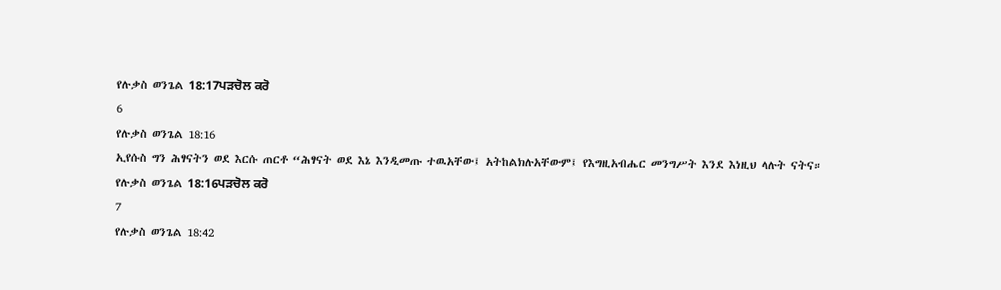የሉቃስ ወንጌል 18:17ਪੜਚੋਲ ਕਰੋ
6
የሉቃስ ወንጌል 18:16
ኢየሱስ ግን ሕፃናትን ወደ እርሱ ጠርቶ “ሕፃናት ወደ እኔ እንዲመጡ ተዉአቸው፤ አትከልክሉአቸውም፤ የእግዚአብሔር መንግሥት እንደ እነዚህ ላሉት ናትና።
የሉቃስ ወንጌል 18:16ਪੜਚੋਲ ਕਰੋ
7
የሉቃስ ወንጌል 18:42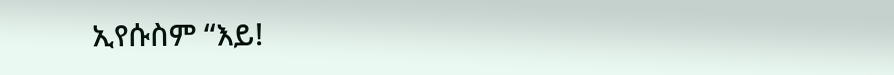ኢየሱስም “እይ!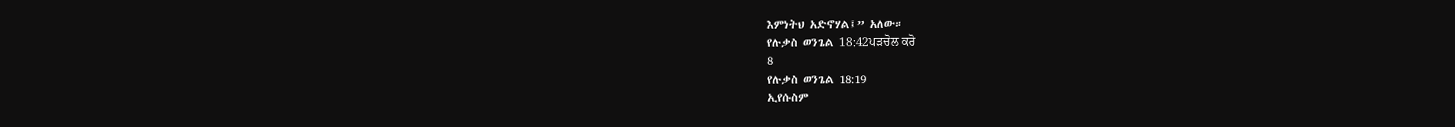እምነትህ አድኖሃል፤” አለው።
የሉቃስ ወንጌል 18:42ਪੜਚੋਲ ਕਰੋ
8
የሉቃስ ወንጌል 18:19
ኢየሱስም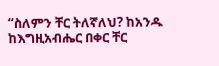“ስለምን ቸር ትለኛለህ? ከአንዱ ከእግዚአብሔር በቀር ቸር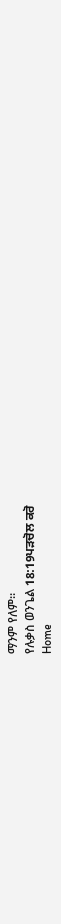ማንም የለም።
የሉቃስ ወንጌል 18:19ਪੜਚੋਲ ਕਰੋ
Home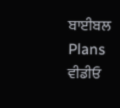ਬਾਈਬਲ
Plans
ਵੀਡੀਓ